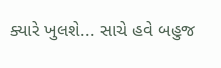ક્યારે ખુલશે... સાચે હવે બહુજ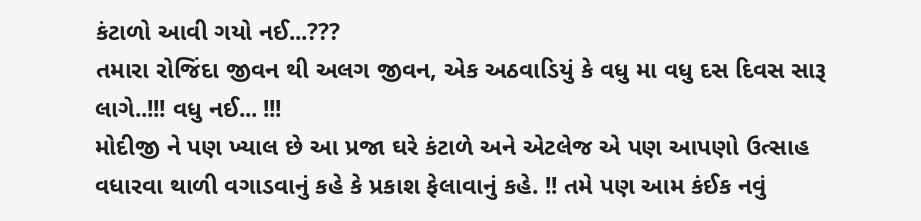કંટાળો આવી ગયો નઈ...???
તમારા રોજિંદા જીવન થી અલગ જીવન, એક અઠવાડિયું કે વધુ મા વધુ દસ દિવસ સારૂ લાગે..!!! વધુ નઈ... !!!
મોદીજી ને પણ ખ્યાલ છે આ પ્રજા ઘરે કંટાળે અને એટલેજ એ પણ આપણો ઉત્સાહ વધારવા થાળી વગાડવાનું કહે કે પ્રકાશ ફેલાવાનું કહે. !! તમે પણ આમ કંઈક નવું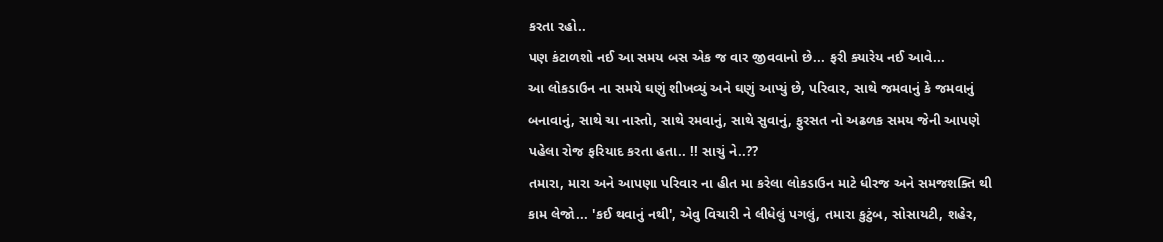કરતા રહો..
પણ કંટાળશો નઈ આ સમય બસ એક જ વાર જીવવાનો છે... ફરી ક્યારેય નઈ આવે...
આ લોકડાઉન ના સમયે ઘણું શીખવ્યું અને ઘણું આપ્યું છે, પરિવાર, સાથે જમવાનું કે જમવાનું બનાવાનું, સાથે ચા નાસ્તો, સાથે રમવાનું, સાથે સુવાનું, ફુરસત નો અઢળક સમય જેની આપણે પહેલા રોજ ફરિયાદ કરતા હતા.. !! સાચું ને..??
તમારા, મારા અને આપણા પરિવાર ના હીત મા કરેલા લોકડાઉન માટે ધીરજ અને સમજશક્તિ થી કામ લેજો... 'કઈ થવાનું નથી', એવુ વિચારી ને લીધેલું પગલું, તમારા કુટુંબ, સોસાયટી, શહેર,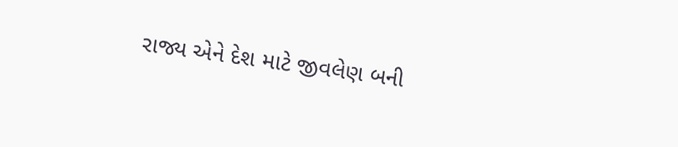રાજ્ય એને દેશ માટે જીવલેણ બની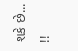શકે છે... !!